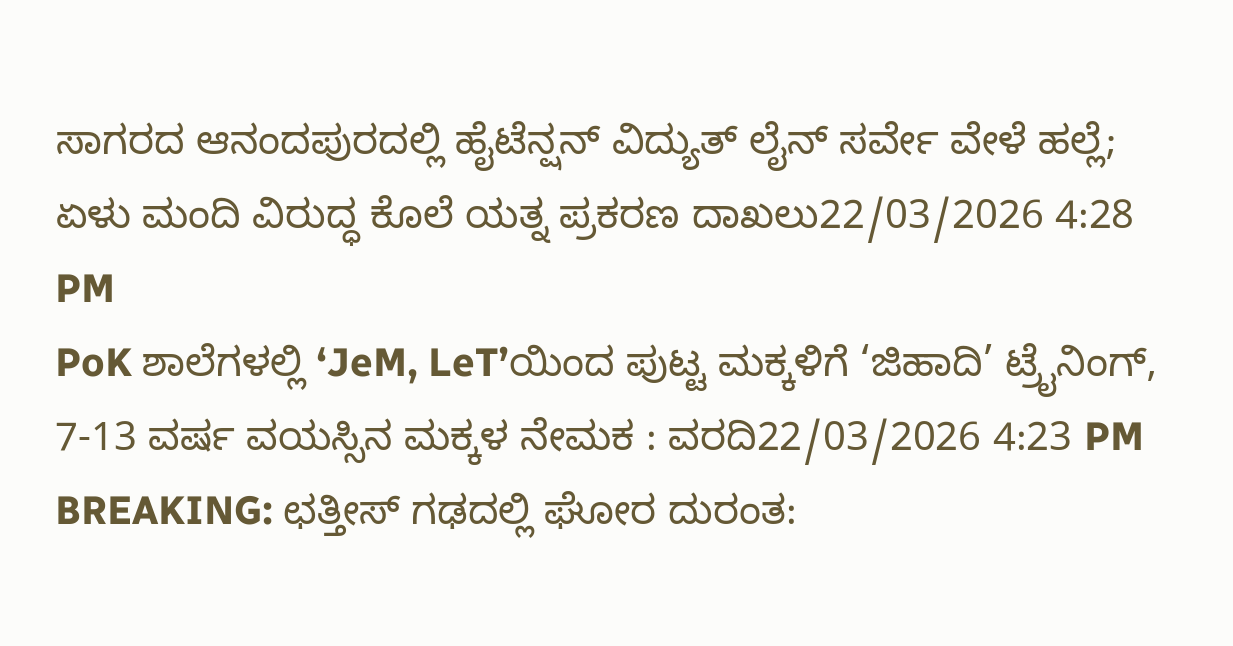ಸಾಗರದ ಆನಂದಪುರದಲ್ಲಿ ಹೈಟೆನ್ಷನ್ ವಿದ್ಯುತ್ ಲೈನ್ ಸರ್ವೇ ವೇಳೆ ಹಲ್ಲೆ; ಏಳು ಮಂದಿ ವಿರುದ್ಧ ಕೊಲೆ ಯತ್ನ ಪ್ರಕರಣ ದಾಖಲು22/03/2026 4:28 PM
PoK ಶಾಲೆಗಳಲ್ಲಿ ‘JeM, LeT’ಯಿಂದ ಪುಟ್ಟ ಮಕ್ಕಳಿಗೆ ‘ಜಿಹಾದಿ’ ಟ್ರೈನಿಂಗ್, 7-13 ವರ್ಷ ವಯಸ್ಸಿನ ಮಕ್ಕಳ ನೇಮಕ : ವರದಿ22/03/2026 4:23 PM
BREAKING: ಛತ್ತೀಸ್ ಗಢದಲ್ಲಿ ಘೋರ ದುರಂತ: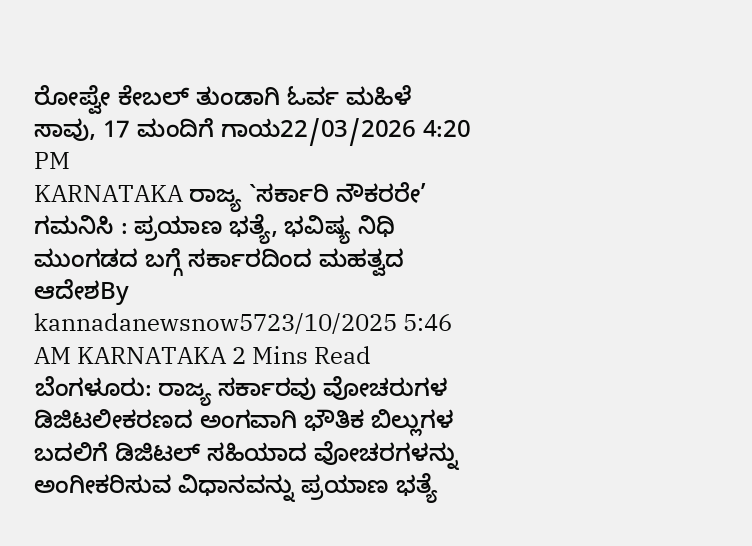ರೋಪ್ವೇ ಕೇಬಲ್ ತುಂಡಾಗಿ ಓರ್ವ ಮಹಿಳೆ ಸಾವು, 17 ಮಂದಿಗೆ ಗಾಯ22/03/2026 4:20 PM
KARNATAKA ರಾಜ್ಯ `ಸರ್ಕಾರಿ ನೌಕರರೇ’ ಗಮನಿಸಿ : ಪ್ರಯಾಣ ಭತ್ಯೆ, ಭವಿಷ್ಯ ನಿಧಿ ಮುಂಗಡದ ಬಗ್ಗೆ ಸರ್ಕಾರದಿಂದ ಮಹತ್ವದ ಆದೇಶBy kannadanewsnow5723/10/2025 5:46 AM KARNATAKA 2 Mins Read ಬೆಂಗಳೂರು: ರಾಜ್ಯ ಸರ್ಕಾರವು ವೋಚರುಗಳ ಡಿಜಿಟಲೀಕರಣದ ಅಂಗವಾಗಿ ಭೌತಿಕ ಬಿಲ್ಲುಗಳ ಬದಲಿಗೆ ಡಿಜಿಟಲ್ ಸಹಿಯಾದ ವೋಚರಗಳನ್ನು ಅಂಗೀಕರಿಸುವ ವಿಧಾನವನ್ನು ಪ್ರಯಾಣ ಭತ್ಯೆ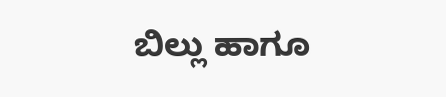ಬಿಲ್ಲು ಹಾಗೂ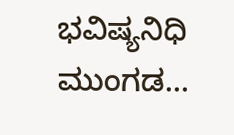ಭವಿಷ್ಯನಿಧಿ ಮುಂಗಡ…